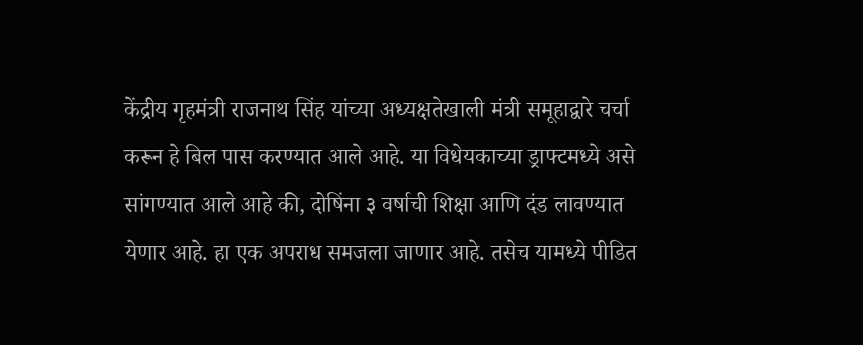केंद्रीय गृहमंत्री राजनाथ सिंह यांच्या अध्यक्षतेखाली मंत्री समूहाद्वारे चर्चा करून हे बिल पास करण्यात आले आहे. या विधेयकाच्या ड्राफ्टमध्ये असे सांगण्यात आले आहे की, दोषिंना ३ वर्षाची शिक्षा आणि दंड लावण्यात येणार आहे. हा एक अपराध समजला जाणार आहे. तसेच यामध्ये पीडित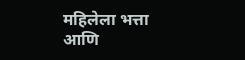महिलेला भत्ता आणि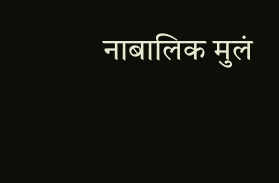नाबालिक मुलं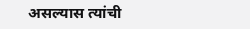असल्यास त्यांची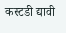कस्टडी द्यावी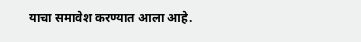याचा समावेश करण्यात आला आहे.